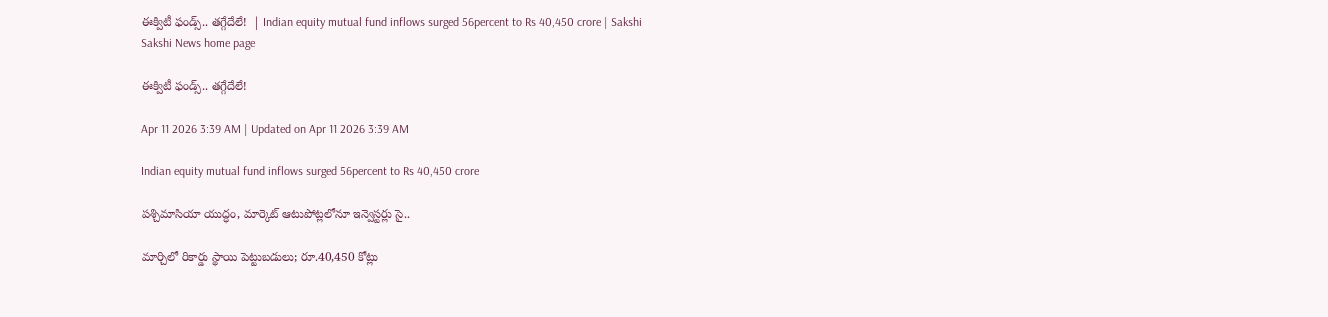ఈక్విటీ ఫండ్స్‌.. తగ్గేదేలే!  | Indian equity mutual fund inflows surged 56percent to Rs 40,450 crore | Sakshi
Sakshi News home page

ఈక్విటీ ఫండ్స్‌.. తగ్గేదేలే!

Apr 11 2026 3:39 AM | Updated on Apr 11 2026 3:39 AM

Indian equity mutual fund inflows surged 56percent to Rs 40,450 crore

పశ్చిమాసియా యుద్ధం, మార్కెట్‌ ఆటుపోట్లలోనూ ఇన్వెస్టర్లు సై..

మార్చిలో రికార్డు స్థాయి పెట్టుబడులు; రూ.40,450 కోట్లు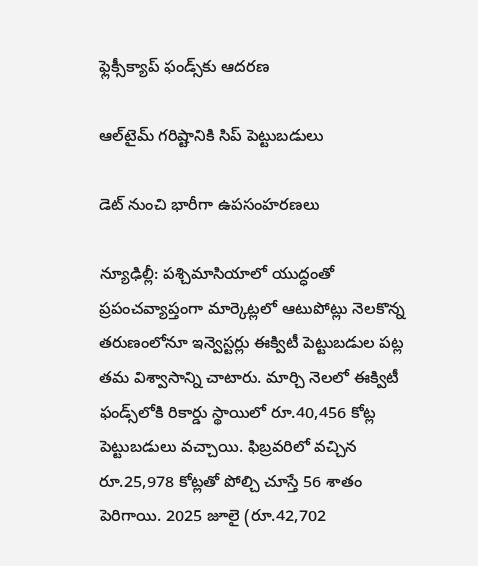ఫ్లెక్సీక్యాప్‌ ఫండ్స్‌కు ఆదరణ

ఆల్‌టైమ్‌ గరిష్టానికి సిప్‌ పెట్టుబడులు

డెట్‌ నుంచి భారీగా ఉపసంహరణలు

న్యూఢిల్లీ: పశ్చిమాసియాలో యుద్ధంతో ప్రపంచవ్యాప్తంగా మార్కెట్లలో ఆటుపోట్లు నెలకొన్న తరుణంలోనూ ఇన్వెస్టర్లు ఈక్విటీ పెట్టుబడుల పట్ల తమ విశ్వాసాన్ని చాటారు. మార్చి నెలలో ఈక్విటీ ఫండ్స్‌లోకి రికార్డు స్థాయిలో రూ.40,456 కోట్ల పెట్టుబడులు వచ్చాయి. ఫిబ్రవరిలో వచ్చిన రూ.25,978 కోట్లతో పోల్చి చూస్తే 56 శాతం పెరిగాయి. 2025 జూలై (రూ.42,702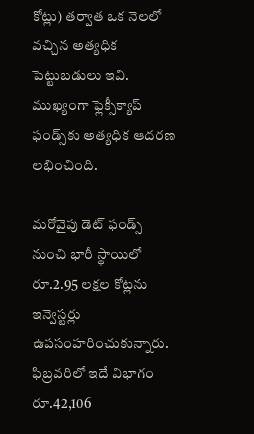కోట్లు) తర్వాత ఒక నెలలో వచ్చిన అత్యధిక పెట్టుబడులు ఇవి. ముఖ్యంగా ఫ్లెక్సీక్యాప్‌ ఫండ్స్‌కు అత్యధిక ఆదరణ లభించింది.

మరోవైపు డెట్‌ ఫండ్స్‌ నుంచి భారీ స్థాయిలో రూ.2.95 లక్షల కోట్లను ఇన్వెస్టర్లు ఉపసంహరించుకున్నారు. ఫిబ్రవరిలో ఇదే విభాగం రూ.42,106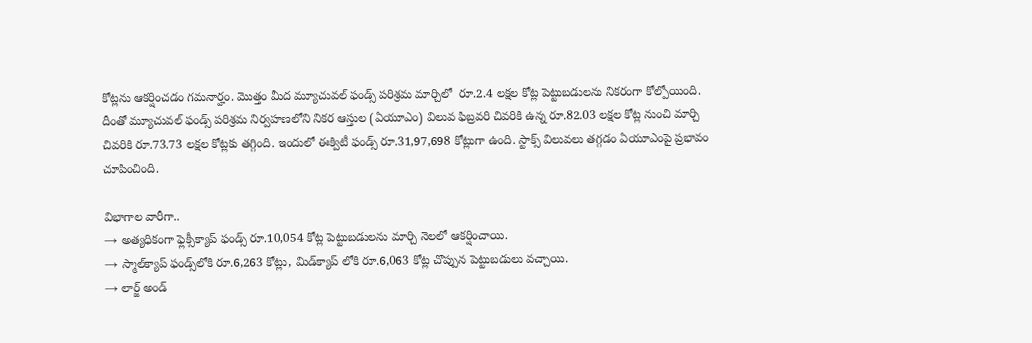కోట్లను ఆకర్షించడం గమనార్హం. మొత్తం మీద మ్యూచువల్‌ ఫండ్స్‌ పరిశ్రమ మార్చిలో  రూ.2.4 లక్షల కోట్ల పెట్టుబడులను నికరంగా కోల్పోయింది. దీంతో మ్యూచువల్‌ ఫండ్స్‌ పరిశ్రమ నిర్వహణలోని నికర ఆస్తుల (ఏయూఎం) విలువ ఫిబ్రవరి చివరికి ఉన్న రూ.82.03 లక్షల కోట్ల నుంచి మార్చి చివరికి రూ.73.73 లక్షల కోట్లకు తగ్గింది. ఇందులో ఈక్విటీ ఫండ్స్‌ రూ.31,97,698 కోట్లుగా ఉంది. స్టాక్స్‌ విలువలు తగ్గడం ఏయూఎంపై ప్రభావం చూపించింది.

విభాగాల వారీగా..
→ అత్యధికంగా ఫ్లెక్సీక్యాప్‌ ఫండ్స్‌ రూ.10,054 కోట్ల పెట్టుబడులను మార్చి నెలలో ఆకర్షించాయి.
→ స్మాల్‌క్యాప్‌ ఫండ్స్‌లోకి రూ.6,263 కోట్లు, మిడ్‌క్యాప్‌ లోకి రూ.6,063 కోట్ల చొప్పున పెట్టుబడులు వచ్చాయి.
→ లార్జ్‌ అండ్‌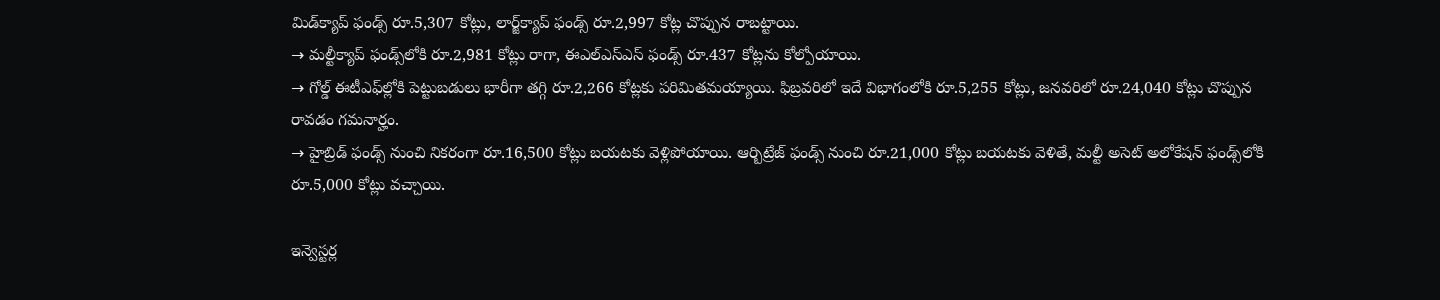మిడ్‌క్యాప్‌ ఫండ్స్‌ రూ.5,307 కోట్లు, లార్జ్‌క్యాప్‌ ఫండ్స్‌ రూ.2,997 కోట్ల చొప్పున రాబట్టాయి.
→ మల్టీక్యాప్‌ ఫండ్స్‌లోకి రూ.2,981 కోట్లు రాగా, ఈఎల్‌ఎస్‌ఎస్‌ ఫండ్స్‌ రూ.437 కోట్లను కోల్పోయాయి.
→ గోల్డ్‌ ఈటీఎఫ్‌ల్లోకి పెట్టుబడులు భారీగా తగ్గి రూ.2,266 కోట్లకు పరిమితమయ్యాయి. ఫిబ్రవరిలో ఇదే విభాగంలోకి రూ.5,255 కోట్లు, జనవరిలో రూ.24,040 కోట్లు చొప్పున రావడం గమనార్హం.
→ హైబ్రిడ్‌ ఫండ్స్‌ నుంచి నికరంగా రూ.16,500 కోట్లు బయటకు వెళ్లిపోయాయి. ఆర్బిట్రేజ్‌ ఫండ్స్‌ నుంచి రూ.21,000 కోట్లు బయటకు వెళితే, మల్టీ అసెట్‌ అలోకేషన్‌ ఫండ్స్‌లోకి రూ.5,000 కోట్లు వచ్చాయి.

ఇన్వెస్టర్ల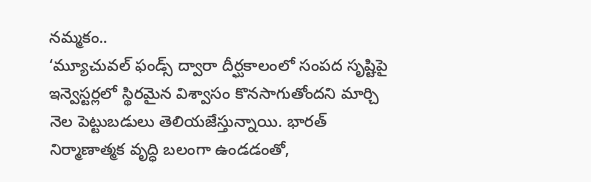నమ్మకం..
‘మ్యూచువల్‌ ఫండ్స్‌ ద్వారా దీర్ఘకాలంలో సంపద సృష్టిపై ఇన్వెస్టర్లలో స్థిరమైన విశ్వాసం కొనసాగుతోందని మార్చి నెల పెట్టుబడులు తెలియజేస్తున్నాయి. భారత్‌ నిర్మాణాత్మక వృద్ధి బలంగా ఉండడంతో,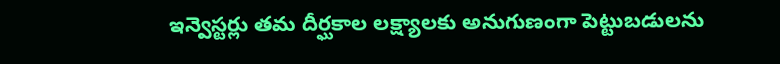ఇన్వెస్టర్లు తమ దీర్ఘకాల లక్ష్యాలకు అనుగుణంగా పెట్టుబడులను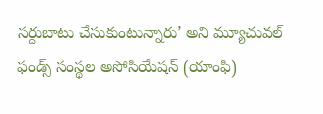సర్దుబాటు చేసుకుంటున్నారు’ అని మ్యూచువల్‌ ఫండ్స్‌ సంస్థల అసోసియేషన్‌ (యాంఫి)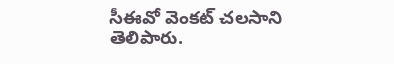సీఈవో వెంకట్‌ చలసాని తెలిపారు.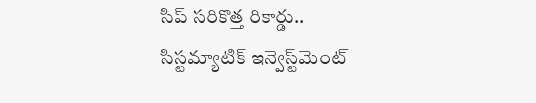సిప్‌ సరికొత్త రికార్డు..
సిస్టమ్యాటిక్‌ ఇన్వెస్ట్‌మెంట్‌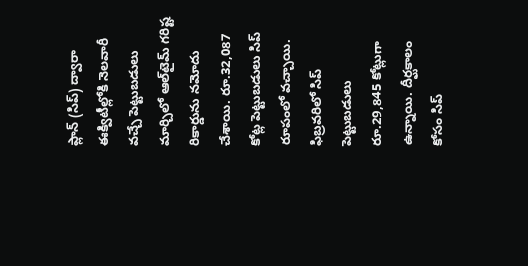ప్లాన్‌ (సిప్‌) ద్వారా ఈక్విటీల్లోకి నెలవారీ వచ్చే పెట్టుబడులు మార్చిలో ఆల్‌టైమ్‌ గరిష్ట రికార్డును నమోదు చేశాయి. రూ.32,087 కోట్ల పెట్టుబడులు సిప్‌ రూపంలో వచ్చాయి. ఫిబ్రవరిలో సిప్‌ పెట్టుబడులు రూ.29,845 కోట్లుగా ఉన్నాయి. దీర్ఘకాలం కోసం సిప్‌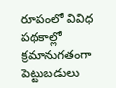రూపంలో వివిధ పథకాల్లో క్రమానుగతంగా పెట్టుబడులు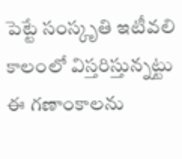పెట్టే సంస్కృతి ఇటీవలి కాలంలో విస్తరిస్తున్నట్టు ఈ గణాంకాలను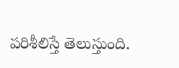పరిశీలిస్తే తెలుస్తుంది.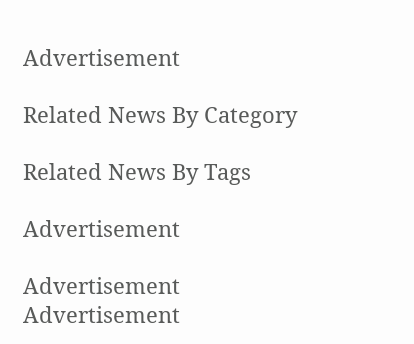Advertisement

Related News By Category

Related News By Tags

Advertisement

Advertisement
Advertisement